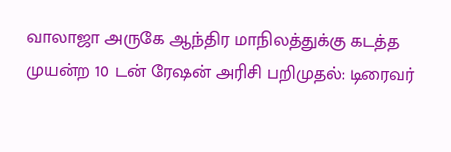வாலாஜா அருகே ஆந்திர மாநிலத்துக்கு கடத்த முயன்ற 10 டன் ரேஷன் அரிசி பறிமுதல்: டிரைவர்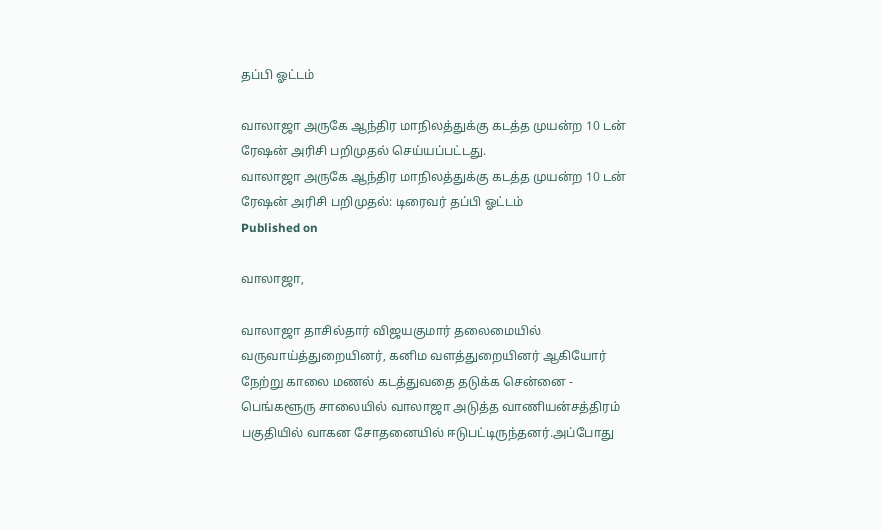தப்பி ஓட்டம்

வாலாஜா அருகே ஆந்திர மாநிலத்துக்கு கடத்த முயன்ற 10 டன் ரேஷன் அரிசி பறிமுதல் செய்யப்பட்டது.
வாலாஜா அருகே ஆந்திர மாநிலத்துக்கு கடத்த முயன்ற 10 டன் ரேஷன் அரிசி பறிமுதல்: டிரைவர் தப்பி ஓட்டம்
Published on

வாலாஜா,

வாலாஜா தாசில்தார் விஜயகுமார் தலைமையில் வருவாய்த்துறையினர், கனிம வளத்துறையினர் ஆகியோர் நேற்று காலை மணல் கடத்துவதை தடுக்க சென்னை - பெங்களூரு சாலையில் வாலாஜா அடுத்த வாணியன்சத்திரம் பகுதியில் வாகன சோதனையில் ஈடுபட்டிருந்தனர்.அப்போது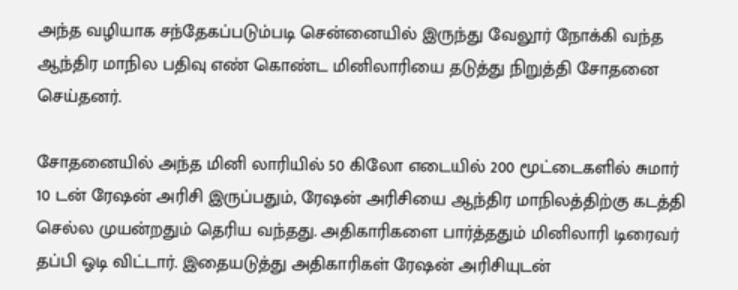அந்த வழியாக சந்தேகப்படும்படி சென்னையில் இருந்து வேலூர் நோக்கி வந்த ஆந்திர மாநில பதிவு எண் கொண்ட மினிலாரியை தடுத்து நிறுத்தி சோதனை செய்தனர்.

சோதனையில் அந்த மினி லாரியில் 50 கிலோ எடையில் 200 மூட்டைகளில் சுமார் 10 டன் ரேஷன் அரிசி இருப்பதும், ரேஷன் அரிசியை ஆந்திர மாநிலத்திற்கு கடத்தி செல்ல முயன்றதும் தெரிய வந்தது. அதிகாரிகளை பார்த்ததும் மினிலாரி டிரைவர் தப்பி ஓடி விட்டார். இதையடுத்து அதிகாரிகள் ரேஷன் அரிசியுடன்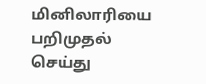மினிலாரியை பறிமுதல் செய்து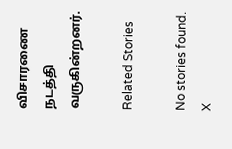விசாரணை நடத்தி வருகின்றனர்.

Related Stories

No stories found.
X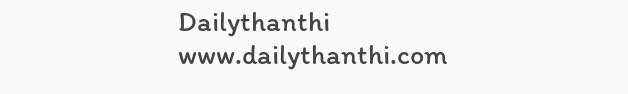Dailythanthi
www.dailythanthi.com